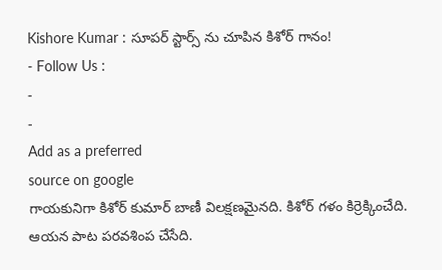Kishore Kumar : సూపర్ స్టార్స్ ను చూపిన కిశోర్ గానం!
- Follow Us :
-
-
Add as a preferred
source on google
గాయకునిగా కిశోర్ కుమార్ బాణీ విలక్షణమైనది. కిశోర్ గళం కిర్రెక్కించేది. ఆయన పాట పరవశింప చేసేది.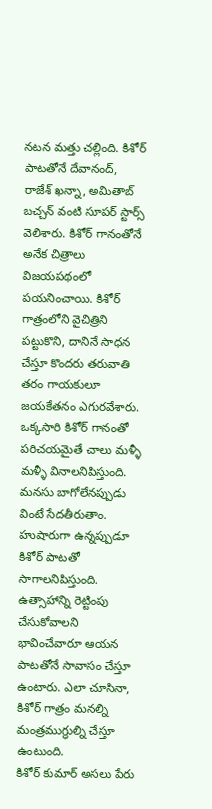నటన మత్తు చల్లింది. కిశోర్ పాటతోనే దేవానంద్, రాజేశ్ ఖన్నా, అమితాబ్ బచ్చన్ వంటి సూపర్ స్టార్స్ వెలిశారు. కిశోర్ గానంతోనే అనేక చిత్రాలు విజయపథంలో పయనించాయి. కిశోర్ గాత్రంలోని వైచిత్రిని పట్టుకొని, దానినే సాధన చేస్తూ కొందరు తరువాతి తరం గాయకులూ జయకేతనం ఎగురవేశారు. ఒక్కసారి కిశోర్ గానంతో పరిచయమైతే చాలు మళ్ళీ మళ్ళీ వినాలనిపిస్తుంది. మనసు బాగోలేనప్పుడు వింటే సేదతీరుతాం. హుషారుగా ఉన్నప్పుడూ కిశోర్ పాటతో సాగాలనిపిస్తుంది. ఉత్సాహాన్ని రెట్టింపు చేసుకోవాలని భావించేవారూ ఆయన పాటతోనే సావాసం చేస్తూ ఉంటారు. ఎలా చూసినా, కిశోర్ గాత్రం మనల్ని మంత్రముగ్ధుల్ని చేస్తూ ఉంటుంది.
కిశోర్ కుమార్ అసలు పేరు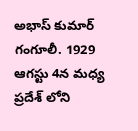అభాస్ కుమార్ గంగూలీ. 1929 ఆగస్టు 4న మధ్య ప్రదేశ్ లోని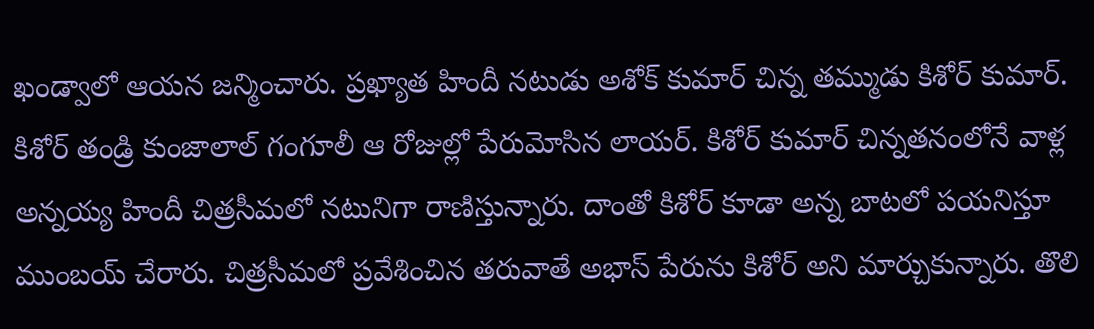ఖండ్వాలో ఆయన జన్మించారు. ప్రఖ్యాత హిందీ నటుడు అశోక్ కుమార్ చిన్న తమ్ముడు కిశోర్ కుమార్. కిశోర్ తండ్రి కుంజాలాల్ గంగూలీ ఆ రోజుల్లో పేరుమోసిన లాయర్. కిశోర్ కుమార్ చిన్నతనంలోనే వాళ్ల అన్నయ్య హిందీ చిత్రసీమలో నటునిగా రాణిస్తున్నారు. దాంతో కిశోర్ కూడా అన్న బాటలో పయనిస్తూ ముంబయ్ చేరారు. చిత్రసీమలో ప్రవేశించిన తరువాతే అభాస్ పేరును కిశోర్ అని మార్చుకున్నారు. తొలి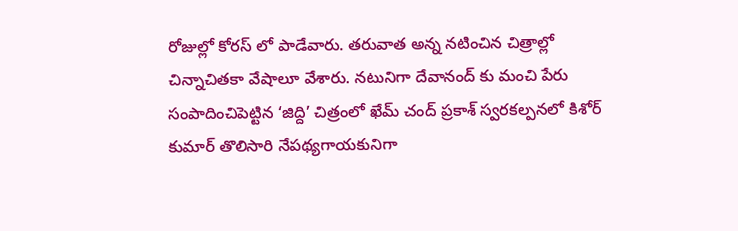రోజుల్లో కోరస్ లో పాడేవారు. తరువాత అన్న నటించిన చిత్రాల్లో చిన్నాచితకా వేషాలూ వేశారు. నటునిగా దేవానంద్ కు మంచి పేరు సంపాదించిపెట్టిన ‘జిద్ది’ చిత్రంలో ఖేమ్ చంద్ ప్రకాశ్ స్వరకల్పనలో కిశోర్ కుమార్ తొలిసారి నేపథ్యగాయకునిగా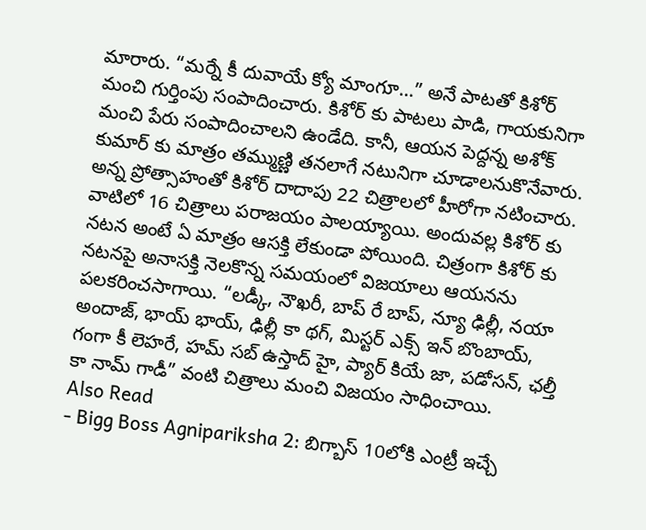మారారు. “మర్నే కీ దువాయే క్యో మాంగూ…” అనే పాటతో కిశోర్ మంచి గుర్తింపు సంపాదించారు. కిశోర్ కు పాటలు పాడి, గాయకునిగా మంచి పేరు సంపాదించాలని ఉండేది. కానీ, ఆయన పెద్దన్న అశోక్ కుమార్ కు మాత్రం తమ్ముణ్ణి తనలాగే నటునిగా చూడాలనుకొనేవారు. అన్న ప్రోత్సాహంతో కిశోర్ దాదాపు 22 చిత్రాలలో హీరోగా నటించారు. వాటిలో 16 చిత్రాలు పరాజయం పాలయ్యాయి. అందువల్ల కిశోర్ కు నటన అంటే ఏ మాత్రం ఆసక్తి లేకుండా పోయింది. చిత్రంగా కిశోర్ కు నటనపై అనాసక్తి నెలకొన్న సమయంలో విజయాలు ఆయనను పలకరించసాగాయి. “లడ్కీ, నౌఖరీ, బాప్ రే బాప్, న్యూ ఢిల్లీ, నయా అందాజ్, భాయ్ భాయ్, ఢిల్లీ కా థగ్, మిస్టర్ ఎక్స్ ఇన్ బొంబాయ్, గంగా కీ లెహరే, హమ్ సబ్ ఉస్తాద్ హై, ప్యార్ కియే జా, పడోసన్, ఛల్తీ కా నామ్ గాడీ” వంటి చిత్రాలు మంచి విజయం సాధించాయి.
Also Read
- Bigg Boss Agnipariksha 2: బిగ్బాస్ 10లోకి ఎంట్రీ ఇచ్చే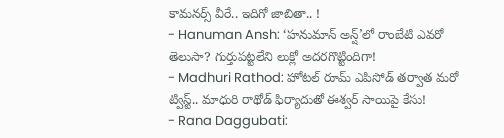కామనర్స్ వీరే.. ఇదిగో జాబితా.. !
- Hanuman Ansh: ‘హనుమాన్ అన్ష్’లో రాంబేటి ఎవరో తెలుసా? గుర్తుపట్టలేని లుక్లో అదరగొట్టిందిగా!
- Madhuri Rathod: హోటల్ రూమ్ ఎపిసోడ్ తర్వాత మరో ట్విస్ట్.. మాధురి రాథోడ్ ఫిర్యాదుతో ఈశ్వర్ సాయిపై కేసు!
- Rana Daggubati: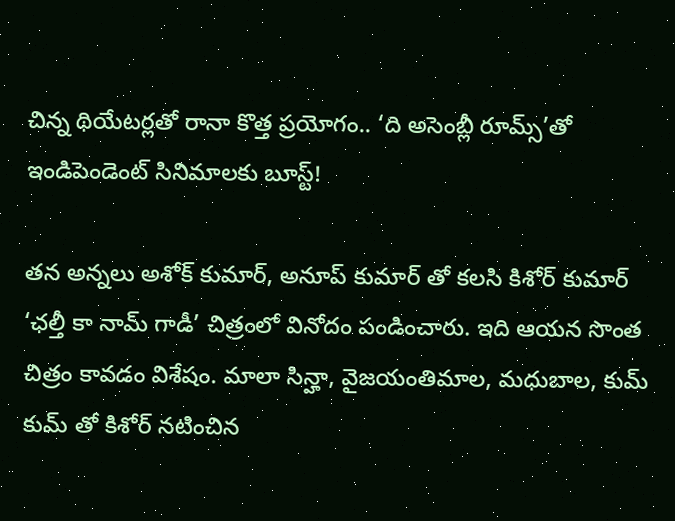చిన్న థియేటర్లతో రానా కొత్త ప్రయోగం.. ‘ది అసెంబ్లీ రూమ్స్’తో ఇండిపెండెంట్ సినిమాలకు బూస్ట్!

తన అన్నలు అశోక్ కుమార్, అనూప్ కుమార్ తో కలసి కిశోర్ కుమార్ ‘ఛల్తీ కా నామ్ గాడీ’ చిత్రంలో వినోదం పండించారు. ఇది ఆయన సొంత చిత్రం కావడం విశేషం. మాలా సిన్హా, వైజయంతిమాల, మధుబాల, కుమ్ కుమ్ తో కిశోర్ నటించిన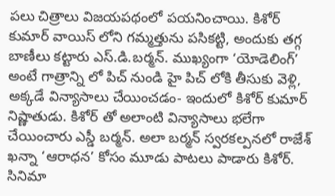పలు చిత్రాలు విజయపథంలో పయనించాయి. కిశోర్ కుమార్ వాయిస్ లోని గమ్మత్తును పసికట్టి, అందుకు తగ్గ బాణీలు కట్టారు ఎస్.డి.బర్మన్. ముఖ్యంగా ‘యోడెలింగ్’ అంటే గాత్రాన్ని లో పిచ్ నుండి హై పిచ్ లోకి తీసుకు వెళ్లి, అక్కడే విన్యాసాలు చేయించడం- ఇందులో కిశోర్ కుమార్ నిష్ణాతుడు. కిశోర్ తో అలాంటి విన్యాసాలు భలేగా చేయించారు ఎస్డీ బర్మన్. అలా బర్మన్ స్వరకల్పనలో రాజేశ్ ఖన్నా ‘ఆరాధన’ కోసం మూడు పాటలు పాడారు కిశోర్. సినిమా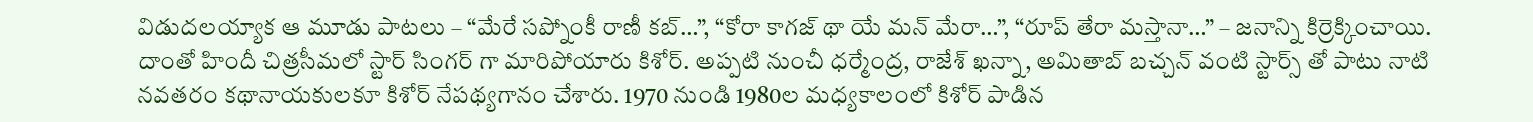విడుదలయ్యాక ఆ మూడు పాటలు – “మేరే సప్నోంకీ రాణీ కబ్…”, “కోరా కాగజ్ థా యే మన్ మేరా…”, “రూప్ తేరా మస్తానా…” – జనాన్ని కిర్రెక్కించాయి. దాంతో హిందీ చిత్రసీమలో స్టార్ సింగర్ గా మారిపోయారు కిశోర్. అప్పటి నుంచీ ధర్మేంద్ర, రాజేశ్ ఖన్నా, అమితాబ్ బచ్చన్ వంటి స్టార్స్ తో పాటు నాటి నవతరం కథానాయకులకూ కిశోర్ నేపథ్యగానం చేశారు. 1970 నుండి 1980ల మధ్యకాలంలో కిశోర్ పాడిన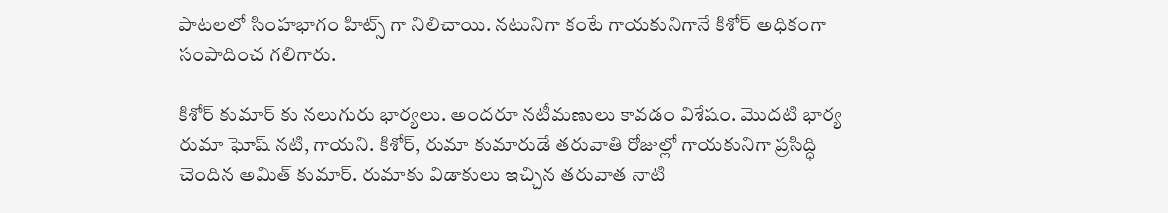పాటలలో సింహభాగం హిట్స్ గా నిలిచాయి. నటునిగా కంటే గాయకునిగానే కిశోర్ అధికంగా సంపాదించ గలిగారు.

కిశోర్ కుమార్ కు నలుగురు భార్యలు. అందరూ నటీమణులు కావడం విశేషం. మొదటి భార్య రుమా ఘోష్ నటి, గాయని. కిశోర్, రుమా కుమారుడే తరువాతి రోజుల్లో గాయకునిగా ప్రసిద్ధి చెందిన అమిత్ కుమార్. రుమాకు విడాకులు ఇచ్చిన తరువాత నాటి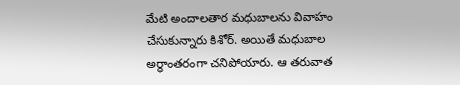మేటి అందాలతార మధుబాలను వివాహం చేసుకున్నారు కిశోర్. అయితే మధుబాల అర్ధాంతరంగా చనిపోయారు. ఆ తరువాత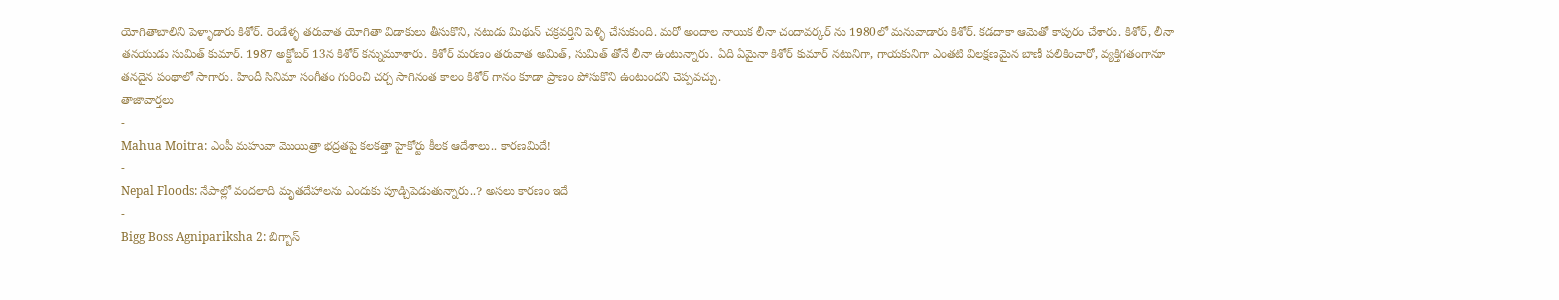యోగితాబాలిని పెళ్ళాడారు కిశోర్. రెండేళ్ళ తరువాత యోగితా విడాకులు తీసుకొని, నటుడు మిథున్ చక్రవర్తిని పెళ్ళి చేసుకుంది. మరో అందాల నాయిక లీనా చందావర్కర్ ను 1980లో మనువాడారు కిశోర్. కడదాకా ఆమెతో కాపురం చేశారు. కిశోర్, లీనా తనయుడు సుమిత్ కుమార్. 1987 అక్టోబర్ 13న కిశోర్ కన్నుమూశారు. కిశోర్ మరణం తరువాత అమిత్, సుమిత్ తోనే లీనా ఉంటున్నారు. ఏది ఏమైనా కిశోర్ కుమార్ నటునిగా, గాయకునిగా ఎంతటి విలక్షణమైన బాణీ పలికించారో, వ్యక్తిగతంగానూ తనదైన పంథాలో సాగారు. హిందీ సినిమా సంగీతం గురించి చర్చ సాగినంత కాలం కిశోర్ గానం కూడా ప్రాణం పోసుకొని ఉంటుందని చెప్పవచ్చు.
తాజావార్తలు
-
Mahua Moitra: ఎంపీ మహువా మొయిత్రా భద్రతపై కలకత్తా హైకోర్టు కీలక ఆదేశాలు.. కారణమిదే!
-
Nepal Floods: నేపాల్లో వందలాది మృతదేహాలను ఎందుకు పూడ్చిపెడుతున్నారు..? అసలు కారణం ఇదే
-
Bigg Boss Agnipariksha 2: బిగ్బాస్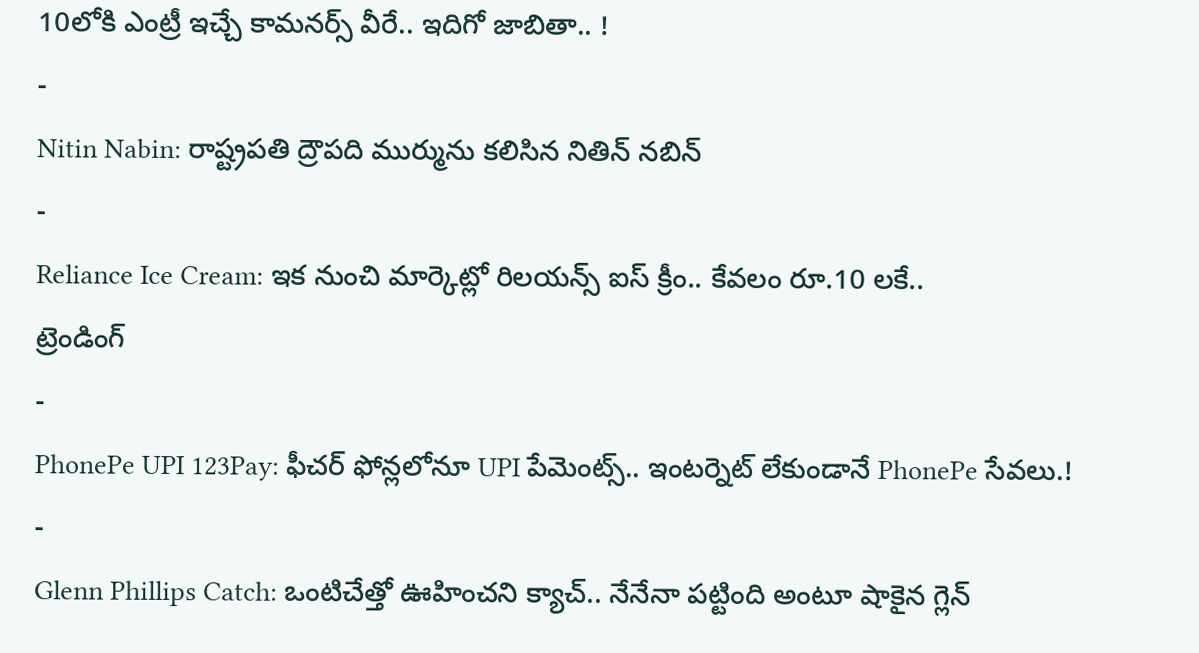10లోకి ఎంట్రీ ఇచ్చే కామనర్స్ వీరే.. ఇదిగో జాబితా.. !
-
Nitin Nabin: రాష్ట్రపతి ద్రౌపది ముర్మును కలిసిన నితిన్ నబిన్
-
Reliance Ice Cream: ఇక నుంచి మార్కెట్లో రిలయన్స్ ఐస్ క్రీం.. కేవలం రూ.10 లకే..
ట్రెండింగ్
-
PhonePe UPI 123Pay: ఫీచర్ ఫోన్లలోనూ UPI పేమెంట్స్.. ఇంటర్నెట్ లేకుండానే PhonePe సేవలు.!
-
Glenn Phillips Catch: ఒంటిచేత్తో ఊహించని క్యాచ్.. నేనేనా పట్టింది అంటూ షాకైన గ్లెన్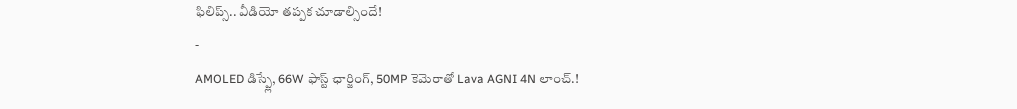ఫిలిప్స్.. వీడియో తప్పక చూడాల్సిందే!
-
AMOLED డిస్ప్లే, 66W ఫాస్ట్ ఛార్జింగ్, 50MP కెమెరాతో Lava AGNI 4N లాంచ్.!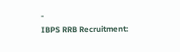-
IBPS RRB Recruitment: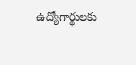ఉద్యోగార్థులకు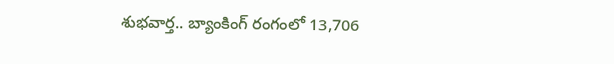శుభవార్త.. బ్యాంకింగ్ రంగంలో 13,706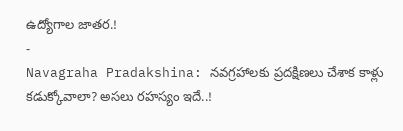ఉద్యోగాల జాతర.!
-
Navagraha Pradakshina: నవగ్రహాలకు ప్రదక్షిణలు చేశాక కాళ్లు కడుక్కోవాలా? అసలు రహస్యం ఇదే..!